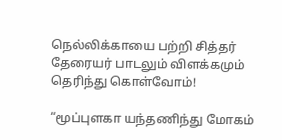நெல்லிக்காயை பற்றி சித்தர் தேரையர் பாடலும் விளக்கமும் தெரிந்து கொள்வோம்!

“மூப்புளகா யந்தணிந்து மோகம்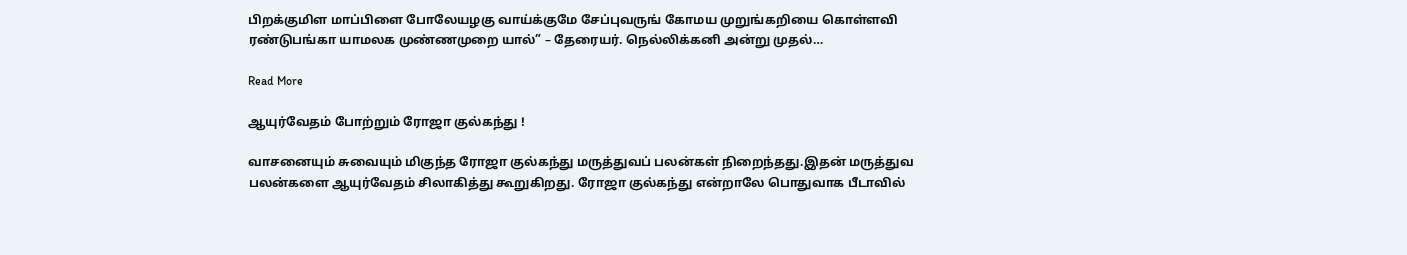பிறக்குமிள மாப்பிளை போலேயழகு வாய்க்குமே சேப்புவருங் கோமய முறுங்கறியை கொள்ளவி ரண்டுபங்கா யாமலக முண்ணமுறை யால்” – தேரையர். நெல்லிக்கனி அன்று முதல்…

Read More

ஆயுர்வேதம் போற்றும் ரோஜா குல்கந்து !

வாசனையும் சுவையும் மிகுந்த ரோஜா குல்கந்து மருத்துவப் பலன்கள் நிறைந்தது.இதன் மருத்துவ பலன்களை ஆயுர்வேதம் சிலாகித்து கூறுகிறது. ரோஜா குல்கந்து என்றாலே பொதுவாக பீடாவில்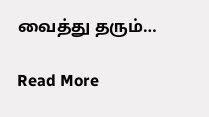வைத்து தரும்…

Read More